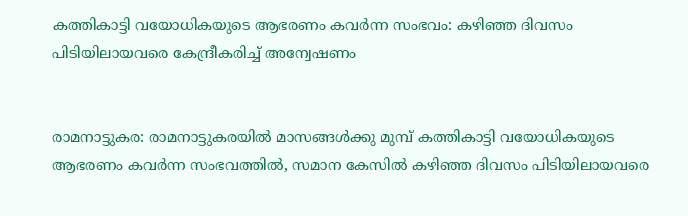കത്തികാട്ടി വയോധികയുടെ ആഭരണം കവര്‍ന്ന സംഭവം: കഴിഞ്ഞ ദിവസം പിടിയിലായവരെ കേന്ദ്രീകരിച്ച് അന്വേഷണം


രാമനാട്ടുകര: രാമനാട്ടുകരയിൽ മാസങ്ങൾക്കു മുമ്പ് കത്തികാട്ടി വയോധികയുടെ ആഭരണം കവര്‍ന്ന സംഭവത്തിൽ, സമാന കേസിൽ കഴിഞ്ഞ ദിവസം പിടിയിലായവരെ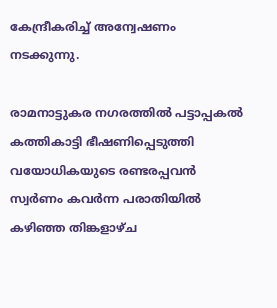കേന്ദ്രീകരിച്ച് അന്വേഷണം നടക്കുന്നു.

രാമനാട്ടുകര നഗരത്തില്‍ പട്ടാപ്പകല്‍ കത്തികാട്ടി ഭീഷണിപ്പെടുത്തി വയോധികയുടെ രണ്ടരപ്പവൻ സ്വര്‍ണം കവര്‍ന്ന പരാതിയില്‍ കഴിഞ്ഞ തിങ്കളാഴ്ച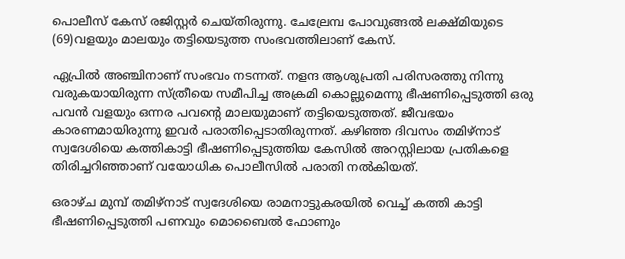പൊലീസ്‌ കേസ്‌ രജിസ്റ്റര്‍ ചെയ്തിരുന്നു. ചേല്രേമ്പ പോവുങ്ങല്‍ ലക്ഷ്മിയുടെ (69)വളയും മാലയും തട്ടിയെടുത്ത സംഭവത്തിലാണ്‌ കേസ്‌.

ഏപ്രിൽ അഞ്ചിനാണ് സംഭവം നടന്നത്‌. നളന്ദ ആശുപ്രതി പരിസരത്തു നിന്നു വരുകയായിരുന്ന സ്ത്രീയെ സമീപിച്ച അക്രമി കൊല്ലുമെന്നു ഭീഷണിപ്പെടുത്തി ഒരു പവന്‍ വളയും ഒന്നര പവന്‍റെ മാലയുമാണ് തട്ടിയെടുത്തത്‌. ജീവഭയം കാരണമായിരുന്നു ഇവര്‍ പരാതിപ്പെടാതിരുന്നത്‌. കഴിഞ്ഞ ദിവസം തമിഴ്‌നാട് സ്വദേശിയെ കത്തികാട്ടി ഭീഷണിപ്പെടുത്തിയ കേസില്‍ അറസ്റ്റിലായ പ്രതികളെ തിരിച്ചറിഞ്ഞാണ് വയോധിക പൊലീസിൽ പരാതി നൽകിയത്.

ഒരാഴ്ച മുമ്പ് തമിഴ്നാട് സ്വദേശിയെ രാമനാട്ടുകരയിൽ വെച്ച് കത്തി കാട്ടി ഭീഷണിപ്പെടുത്തി പണവും മൊബൈല്‍ ഫോണും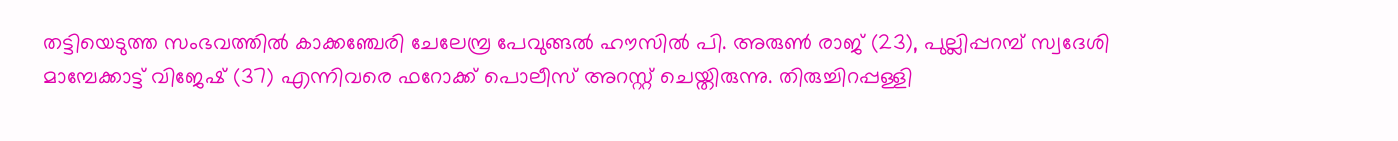തട്ടിയെടുത്ത സംഭവത്തിൽ കാക്കഞ്ചേരി ചേലേമ്പ്ര പേവുങ്ങൽ ഹൗസിൽ പി. അരുൺ രാജ് (23), പുല്ലിപ്പറമ്പ്‌ സ്വദേശി മാമ്പേക്കാട്ട് വിജേഷ് (37) എന്നിവരെ ഫറോക്ക് പൊലീസ് അറസ്റ്റ് ചെയ്തിരുന്നു. തിരുച്ചിറപ്പള്ളി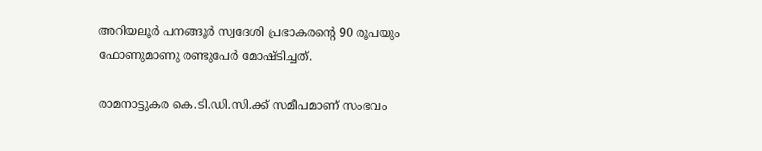അറിയലൂര്‍ പനങ്ങൂര്‍ സ്വദേശി പ്രഭാകരന്‍റെ 90 രൂപയും ഫോണുമാണു രണ്ടുപേർ മോഷ്ടിച്ചത്‌.

രാമനാട്ടുകര കെ.ടി.ഡി.സി.ക്ക്‌ സമീപമാണ് സംഭവം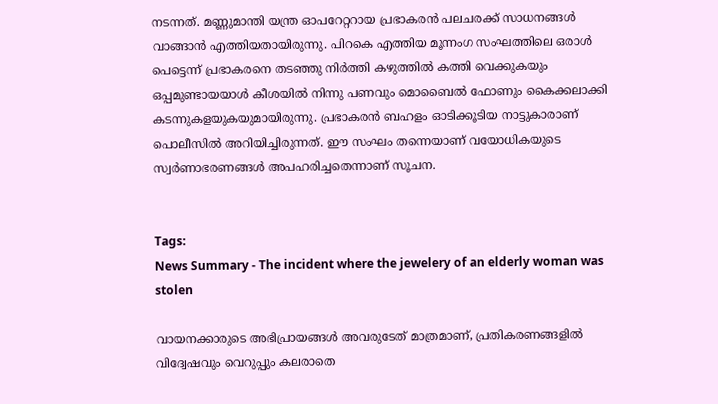നടന്നത്. മണ്ണുമാന്തി യന്ത്ര ഓപറേറ്ററായ പ്രഭാകരന്‍ പലചരക്ക്‌ സാധനങ്ങള്‍ വാങ്ങാന്‍ എത്തിയതായിരുന്നു. പിറകെ എത്തിയ മൂന്നംഗ സംഘത്തിലെ ഒരാള്‍ പെട്ടെന്ന് പ്രഭാകരനെ തടഞ്ഞു നിര്‍ത്തി കഴുത്തില്‍ കത്തി വെക്കുകയും ഒപ്പമുണ്ടായയാള്‍ കീശയില്‍ നിന്നു പണവും മൊബൈൽ ഫോണും കൈക്കലാക്കി കടന്നുകളയുകയുമായിരുന്നു. പ്രഭാകരന്‍ ബഹളം ഓടിക്കൂടിയ നാട്ടുകാരാണ് പൊലീസില്‍ അറിയിച്ചിരുന്നത്. ഈ സംഘം തന്നെയാണ് വയോധികയുടെ സ്വർണാഭരണങ്ങൾ അപഹരിച്ചതെന്നാണ് സൂചന.


Tags:
News Summary - The incident where the jewelery of an elderly woman was stolen

വായനക്കാരുടെ അഭിപ്രായങ്ങള്‍ അവരുടേത് മാത്രമാണ്, പ്രതികരണങ്ങളിൽ വിദ്വേഷവും വെറുപ്പും കലരാതെ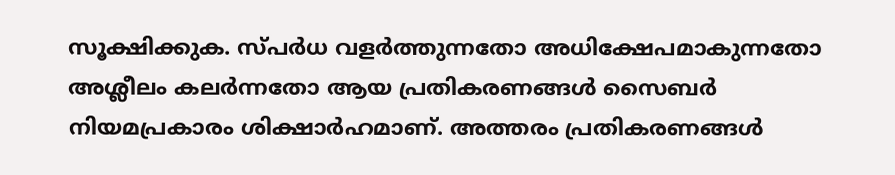സൂക്ഷിക്കുക. സ്പർധ വളർത്തുന്നതോ അധിക്ഷേപമാകുന്നതോ അശ്ലീലം കലർന്നതോ ആയ പ്രതികരണങ്ങൾ സൈബർ നിയമപ്രകാരം ശിക്ഷാർഹമാണ്. അത്തരം പ്രതികരണങ്ങൾ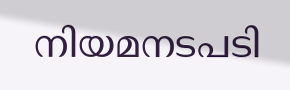നിയമനടപടി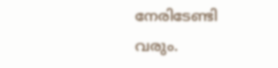നേരിടേണ്ടി വരും.